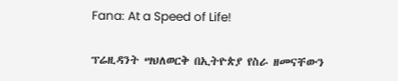Fana: At a Speed of Life!

ፕሬዚዳንት ሣህለወርቅ በኢትዮጵያ የስራ ዘመናቸውን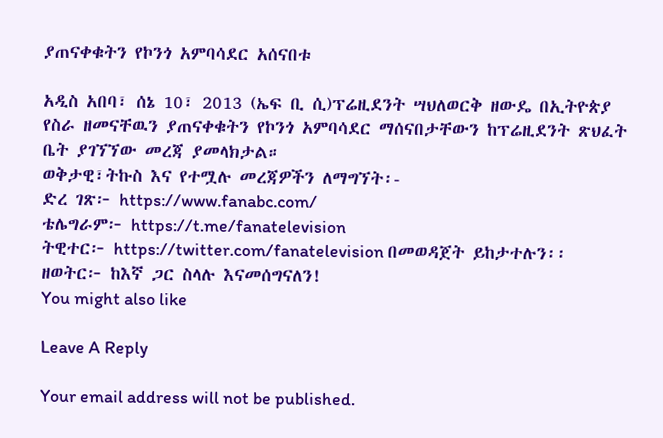ያጠናቀቁትን የኮንጎ አምባሳደር አሰናበቱ

አዲስ አበባ፣ ሰኔ 10፣ 2013 (ኤፍ ቢ ሲ)ፕሬዚደንት ሣህለወርቅ ዘውዴ በኢትዮጵያ የስራ ዘመናቸዉን ያጠናቀቁትን የኮንጎ አምባሳደር ማሰናበታቸውን ከፕሬዚደንት ጽህፈት ቤት ያገኘኘው መረጃ ያመላክታል።
ወቅታዊ፣ትኩስ እና የተሟሉ መረጃዎችን ለማግኘት፡-
ድረ ገጽ፦ https://www.fanabc.com/
ቴሌግራም፦ https://t.me/fanatelevision
ትዊተር፦ https://twitter.com/fanatelevision በመወዳጀት ይከታተሉን፡፡
ዘወትር፦ ከእኛ ጋር ስላሉ እናመሰግናለን!
You might also like

Leave A Reply

Your email address will not be published.